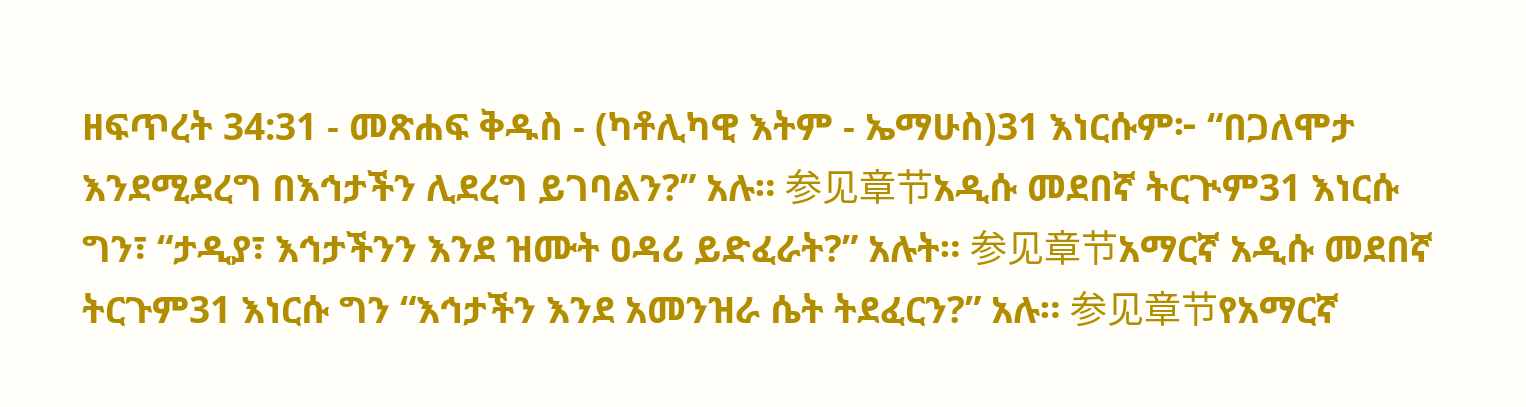ዘፍጥረት 34:31 - መጽሐፍ ቅዱስ - (ካቶሊካዊ እትም - ኤማሁስ)31 እነርሱም፦ “በጋለሞታ እንደሚደረግ በእኅታችን ሊደረግ ይገባልን?” አሉ። 参见章节አዲሱ መደበኛ ትርጒም31 እነርሱ ግን፣ “ታዲያ፣ እኅታችንን እንደ ዝሙት ዐዳሪ ይድፈራት?” አሉት። 参见章节አማርኛ አዲሱ መደበኛ ትርጉም31 እነርሱ ግን “እኅታችን እንደ አመንዝራ ሴት ትደፈርን?” አሉ። 参见章节የአማርኛ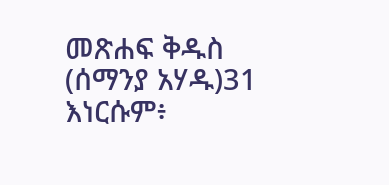መጽሐፍ ቅዱስ (ሰማንያ አሃዱ)31 እነርሱም፥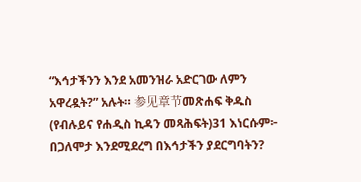“እኅታችንን እንደ አመንዝራ አድርገው ለምን አዋረዷት?” አሉት። 参见章节መጽሐፍ ቅዱስ (የብሉይና የሐዲስ ኪዳን መጻሕፍት)31 እነርሱም፦ በጋለሞታ እንደሚደረግ በእኅታችን ያደርግባትን?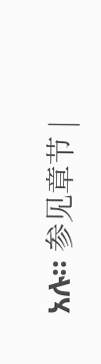አሉ። 参见章节 |